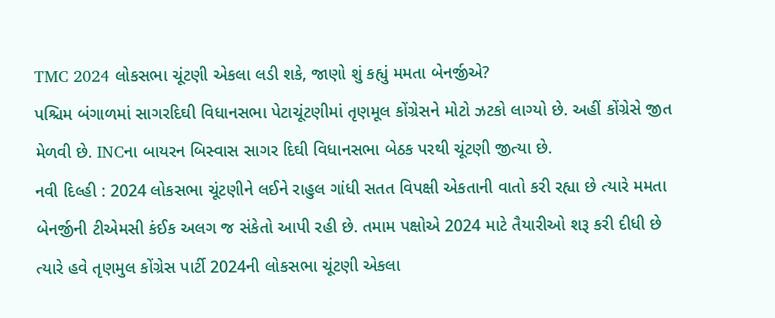TMC 2024 લોકસભા ચૂંટણી એકલા લડી શકે, જાણો શું કહ્યું મમતા બેનર્જીએ?
પશ્ચિમ બંગાળમાં સાગરદિઘી વિધાનસભા પેટાચૂંટણીમાં તૃણમૂલ કોંગ્રેસને મોટો ઝટકો લાગ્યો છે. અહીં કોંગ્રેસે જીત મેળવી છે. INCના બાયરન બિસ્વાસ સાગર દિઘી વિધાનસભા બેઠક પરથી ચૂંટણી જીત્યા છે.
નવી દિલ્હી : 2024 લોકસભા ચૂંટણીને લઈને રાહુલ ગાંધી સતત વિપક્ષી એકતાની વાતો કરી રહ્યા છે ત્યારે મમતા બેનર્જીની ટીએમસી કંઈક અલગ જ સંકેતો આપી રહી છે. તમામ પક્ષોએ 2024 માટે તૈયારીઓ શરૂ કરી દીધી છે ત્યારે હવે તૃણમુલ કોંગ્રેસ પાર્ટી 2024ની લોકસભા ચૂંટણી એકલા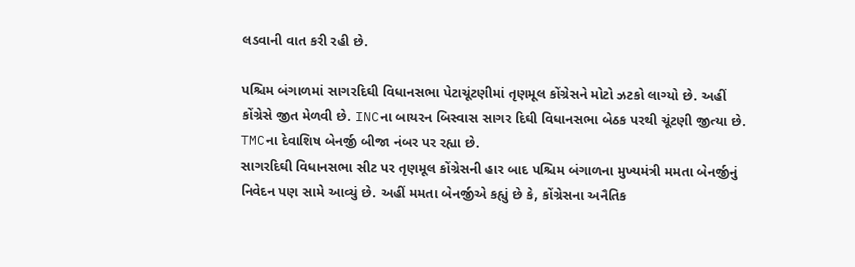લડવાની વાત કરી રહી છે.

પશ્ચિમ બંગાળમાં સાગરદિઘી વિધાનસભા પેટાચૂંટણીમાં તૃણમૂલ કોંગ્રેસને મોટો ઝટકો લાગ્યો છે. અહીં કોંગ્રેસે જીત મેળવી છે. INCના બાયરન બિસ્વાસ સાગર દિઘી વિધાનસભા બેઠક પરથી ચૂંટણી જીત્યા છે. TMCના દેવાશિષ બેનર્જી બીજા નંબર પર રહ્યા છે.
સાગરદિઘી વિધાનસભા સીટ પર તૃણમૂલ કોંગ્રેસની હાર બાદ પશ્ચિમ બંગાળના મુખ્યમંત્રી મમતા બેનર્જીનું નિવેદન પણ સામે આવ્યું છે. અહીં મમતા બેનર્જીએ કહ્યું છે કે, કોંગ્રેસના અનૈતિક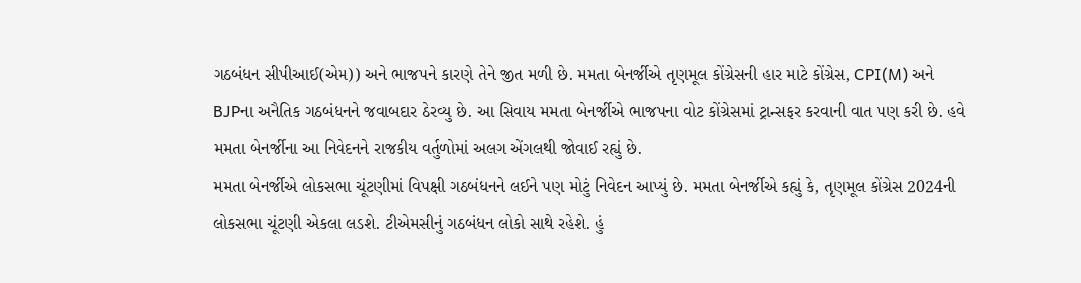ગઠબંધન સીપીઆઈ(એમ)) અને ભાજપને કારણે તેને જીત મળી છે. મમતા બેનર્જીએ તૃણમૂલ કોંગ્રેસની હાર માટે કોંગ્રેસ, CPI(M) અને BJPના અનૈતિક ગઠબંધનને જવાબદાર ઠેરવ્યુ છે. આ સિવાય મમતા બેનર્જીએ ભાજપના વોટ કોંગ્રેસમાં ટ્રાન્સફર કરવાની વાત પણ કરી છે. હવે મમતા બેનર્જીના આ નિવેદનને રાજકીય વર્તુળોમાં અલગ એંગલથી જોવાઈ રહ્યું છે.
મમતા બેનર્જીએ લોકસભા ચૂંટણીમાં વિપક્ષી ગઠબંધનને લઈને પણ મોટું નિવેદન આપ્યું છે. મમતા બેનર્જીએ કહ્યું કે, તૃણમૂલ કોંગ્રેસ 2024ની લોકસભા ચૂંટણી એકલા લડશે. ટીએમસીનું ગઠબંધન લોકો સાથે રહેશે. હું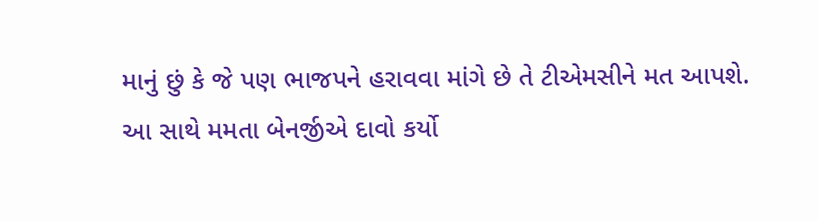માનું છું કે જે પણ ભાજપને હરાવવા માંગે છે તે ટીએમસીને મત આપશે. આ સાથે મમતા બેનર્જીએ દાવો કર્યો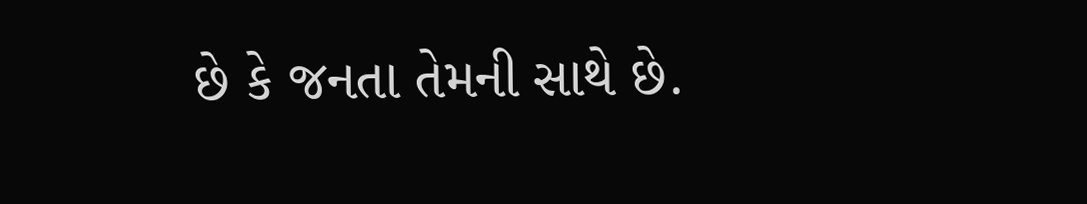છે કે જનતા તેમની સાથે છે.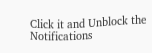Click it and Unblock the Notifications